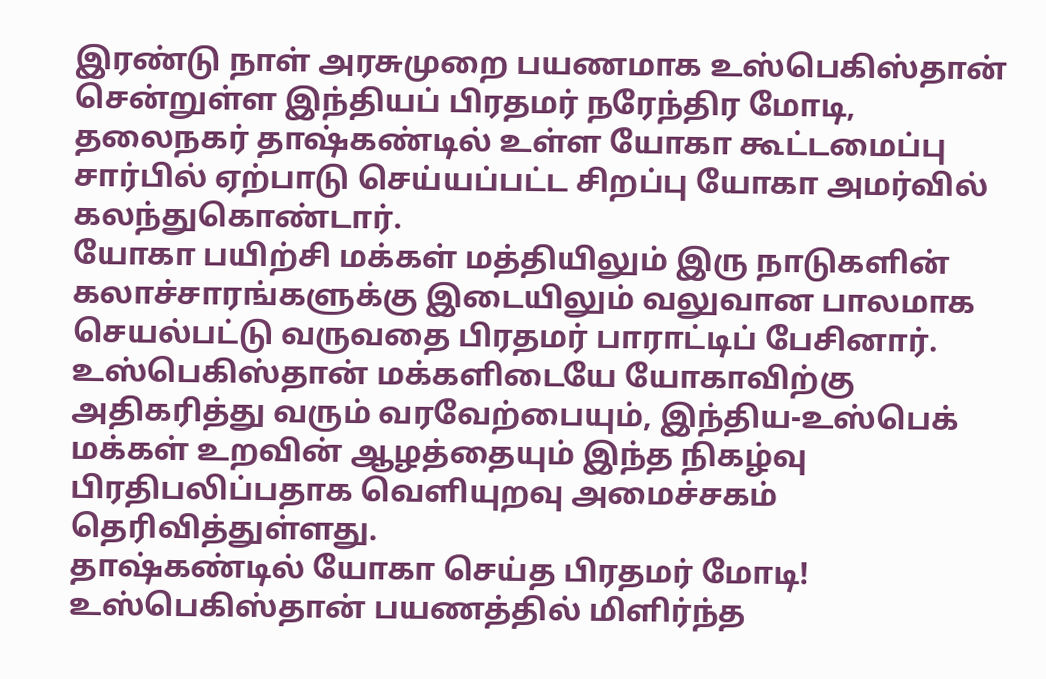இரண்டு நாள் அரசுமுறை பயணமாக உஸ்பெகிஸ்தான் சென்றுள்ள இந்தியப் பிரதமர் நரேந்திர மோடி, தலைநகர் தாஷ்கண்டில் உள்ள யோகா கூட்டமைப்பு சார்பில் ஏற்பாடு செய்யப்பட்ட சிறப்பு யோகா அமர்வில் கலந்துகொண்டார்.
யோகா பயிற்சி மக்கள் மத்தியிலும் இரு நாடுகளின் கலாச்சாரங்களுக்கு இடையிலும் வலுவான பாலமாக செயல்பட்டு வருவதை பிரதமர் பாராட்டிப் பேசினார்.
உஸ்பெகிஸ்தான் மக்களிடையே யோகாவிற்கு அதிகரித்து வரும் வரவேற்பையும், இந்திய-உஸ்பெக் மக்கள் உறவின் ஆழத்தையும் இந்த நிகழ்வு பிரதிபலிப்பதாக வெளியுறவு அமைச்சகம் தெரிவித்துள்ளது.
தாஷ்கண்டில் யோகா செய்த பிரதமர் மோடி! உஸ்பெகிஸ்தான் பயணத்தில் மிளிர்ந்த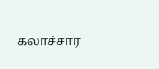கலாச்சார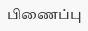பிணைப்பு